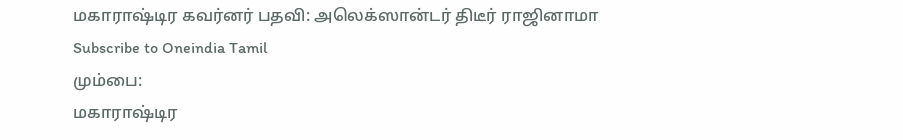மகாராஷ்டிர கவர்னர் பதவி: அலெக்ஸான்டர் திடீர் ராஜினாமா
Subscribe to Oneindia Tamil
மும்பை:
மகாராஷ்டிர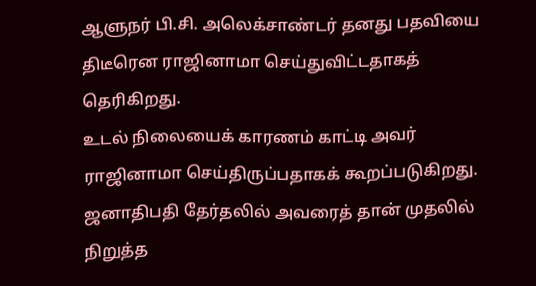ஆளுநர் பி.சி. அலெக்சாண்டர் தனது பதவியை திடீரென ராஜினாமா செய்துவிட்டதாகத் தெரிகிறது.
உடல் நிலையைக் காரணம் காட்டி அவர் ராஜினாமா செய்திருப்பதாகக் கூறப்படுகிறது.
ஜனாதிபதி தேர்தலில் அவரைத் தான் முதலில் நிறுத்த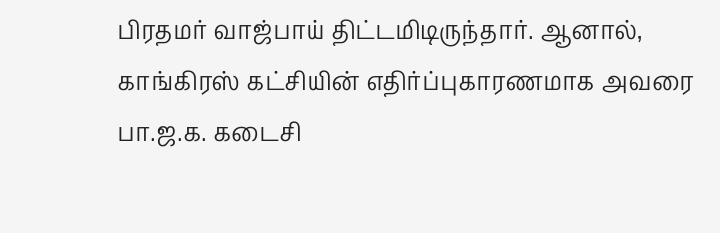பிரதமர் வாஜ்பாய் திட்டமிடிருந்தார். ஆனால், காங்கிரஸ் கட்சியின் எதிர்ப்புகாரணமாக அவரை பா.ஜ.க. கடைசி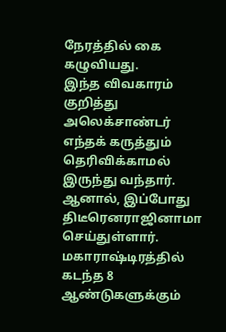நேரத்தில் கை கழுவியது.
இந்த விவகாரம் குறித்து அலெக்சாண்டர் எந்தக் கருத்தும் தெரிவிக்காமல் இருந்து வந்தார். ஆனால், இப்போது திடீரெனராஜினாமா செய்துள்ளார்.
மகாராஷ்டிரத்தில் கடந்த 8 ஆண்டுகளுக்கும்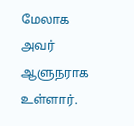மேலாக அவர் ஆளுநராக உள்ளார்.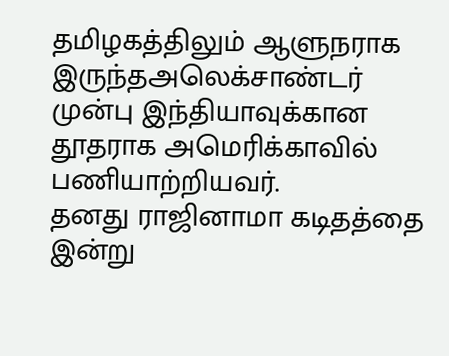தமிழகத்திலும் ஆளுநராக இருந்தஅலெக்சாண்டர் முன்பு இந்தியாவுக்கான தூதராக அமெரிக்காவில் பணியாற்றியவர்.
தனது ராஜினாமா கடிதத்தை இன்று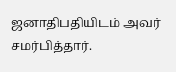ஜனாதிபதியிடம் அவர் சமர்பித்தார்.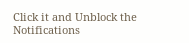Click it and Unblock the Notifications